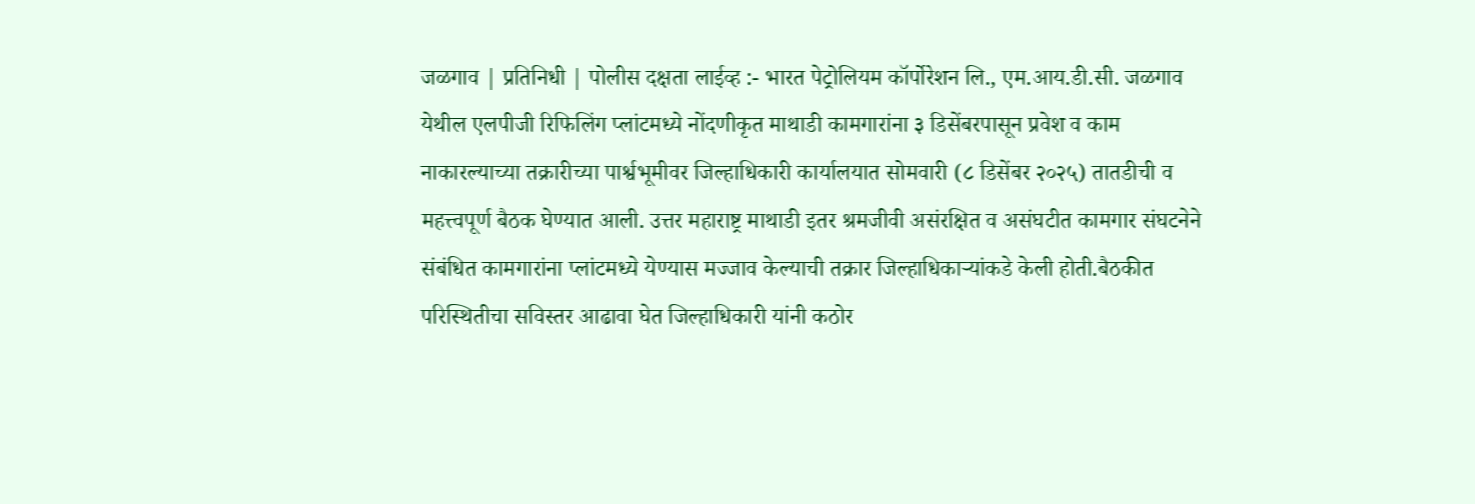जळगाव | प्रतिनिधी | पोलीस दक्षता लाईव्ह :- भारत पेट्रोलियम कॉर्पोरेशन लि., एम.आय.डी.सी. जळगाव येथील एलपीजी रिफिलिंग प्लांटमध्ये नोंदणीकृत माथाडी कामगारांना ३ डिसेंबरपासून प्रवेश व काम नाकारल्याच्या तक्रारीच्या पार्श्वभूमीवर जिल्हाधिकारी कार्यालयात सोमवारी (८ डिसेंबर २०२५) तातडीची व महत्त्वपूर्ण बैठक घेण्यात आली. उत्तर महाराष्ट्र माथाडी इतर श्रमजीवी असंरक्षित व असंघटीत कामगार संघटनेने संबंधित कामगारांना प्लांटमध्ये येण्यास मज्जाव केल्याची तक्रार जिल्हाधिकाऱ्यांकडे केली होती.बैठकीत परिस्थितीचा सविस्तर आढावा घेत जिल्हाधिकारी यांनी कठोर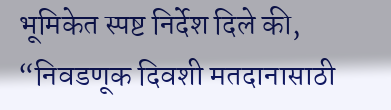भूमिकेत स्पष्ट निर्देश दिले की, “निवडणूक दिवशी मतदानासाठी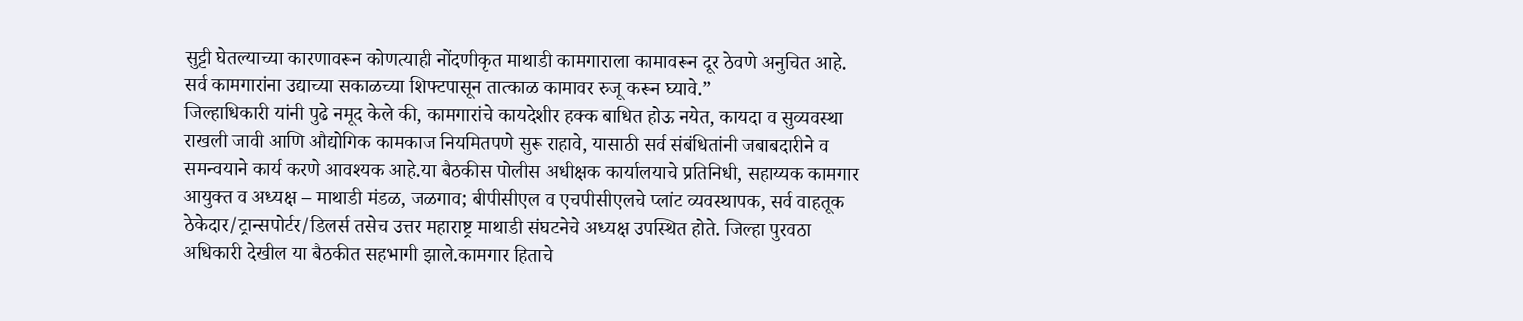सुट्टी घेतल्याच्या कारणावरून कोणत्याही नोंदणीकृत माथाडी कामगाराला कामावरून दूर ठेवणे अनुचित आहे. सर्व कामगारांना उद्याच्या सकाळच्या शिफ्टपासून तात्काळ कामावर रुजू करून घ्यावे.”
जिल्हाधिकारी यांनी पुढे नमूद केले की, कामगारांचे कायदेशीर हक्क बाधित होऊ नयेत, कायदा व सुव्यवस्था राखली जावी आणि औद्योगिक कामकाज नियमितपणे सुरू राहावे, यासाठी सर्व संबंधितांनी जबाबदारीने व समन्वयाने कार्य करणे आवश्यक आहे.या बैठकीस पोलीस अधीक्षक कार्यालयाचे प्रतिनिधी, सहाय्यक कामगार आयुक्त व अध्यक्ष – माथाडी मंडळ, जळगाव; बीपीसीएल व एचपीसीएलचे प्लांट व्यवस्थापक, सर्व वाहतूक ठेकेदार/ट्रान्सपोर्टर/डिलर्स तसेच उत्तर महाराष्ट्र माथाडी संघटनेचे अध्यक्ष उपस्थित होते. जिल्हा पुरवठा अधिकारी देखील या बैठकीत सहभागी झाले.कामगार हिताचे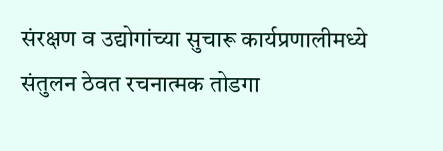संरक्षण व उद्योगांच्या सुचारू कार्यप्रणालीमध्ये संतुलन ठेवत रचनात्मक तोडगा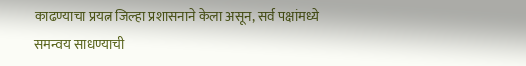काढण्याचा प्रयत्न जिल्हा प्रशासनाने केला असून, सर्व पक्षांमध्ये समन्वय साधण्याची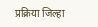प्रक्रिया जिल्हा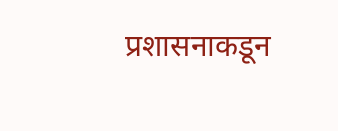प्रशासनाकडून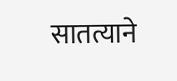सातत्याने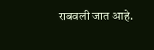राबवली जात आहे.